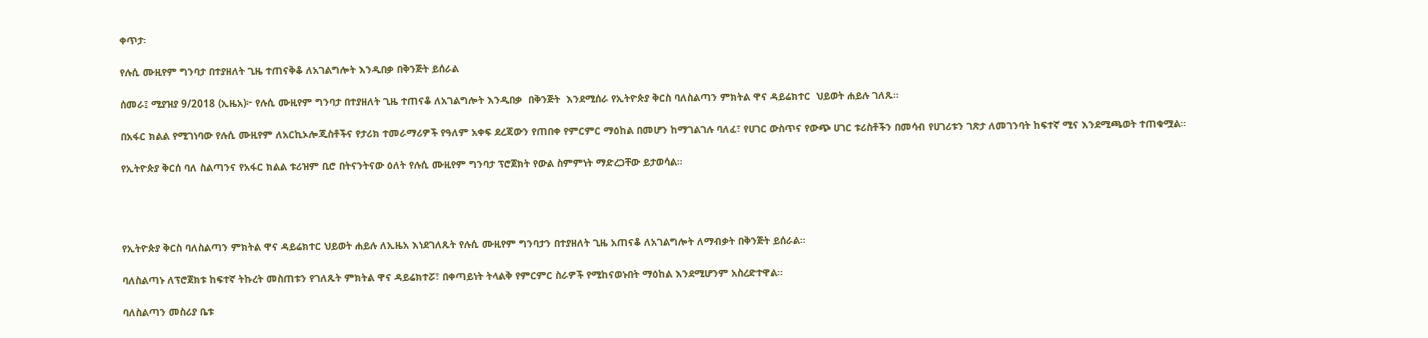ቀጥታ፡

የሉሲ ሙዚየም ግንባታ በተያዘለት ጊዜ ተጠናቅቆ ለአገልግሎት እንዲበቃ በቅንጅት ይሰራል

ሰመራ፤ ሚያዝያ 9/2018 (ኢዜአ)፦ የሉሲ ሙዚየም ግንባታ በተያዘለት ጊዜ ተጠናቆ ለአገልግሎት እንዲበቃ  በቅንጅት  እንደሚሰራ የኢትዮጵያ ቅርስ ባለስልጣን ምክትል ዋና ዳይሬክተር  ህይወት ሐይሉ ገለጹ።

በአፋር ክልል የሚገነባው የሉሲ ሙዚየም ለአርኪኦሎጂስቶችና የታሪክ ተመራማሪዎች የዓለም አቀፍ ደረጃውን የጠበቀ የምርምር ማዕከል በመሆን ከማገልገሉ ባለፈ፣ የሀገር ውስጥና የውጭ ሀገር ቱሪስቶችን በመሳብ የሀገሪቱን ገጽታ ለመገንባት ከፍተኛ ሚና እንደሚጫወት ተጠቁሟል።

የኢትዮጵያ ቅርሰ ባለ ስልጣንና የአፋር ክልል ቱሪዝም ቢሮ በትናንትናው ዕለት የሉሲ ሙዚየም ግንባታ ፕሮጀክት የውል ስምምነት ማድረጋቸው ይታወሳል።




የኢትዮጵያ ቅርስ ባለስልጣን ምክትል ዋና ዳይሬክተር ህይወት ሐይሉ ለኢዜአ እነደገለጹት የሉሲ ሙዚየም ግንባታን በተያዘለት ጊዜ አጠናቆ ለአገልግሎት ለማብቃት በቅንጅት ይሰራል።

ባለስልጣኑ ለፕሮጀክቱ ከፍተኛ ትኩረት መስጠቱን የገለጹት ምክትል ዋና ዳይሬክተሯ፣ በቀጣይነት ትላልቅ የምርምር ስራዎች የሚከናወኑበት ማዕከል እንደሚሆንም አስረድተዋል።

ባለስልጣን መስሪያ ቤቱ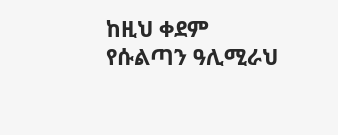ከዚህ ቀደም የሱልጣን ዓሊሚራህ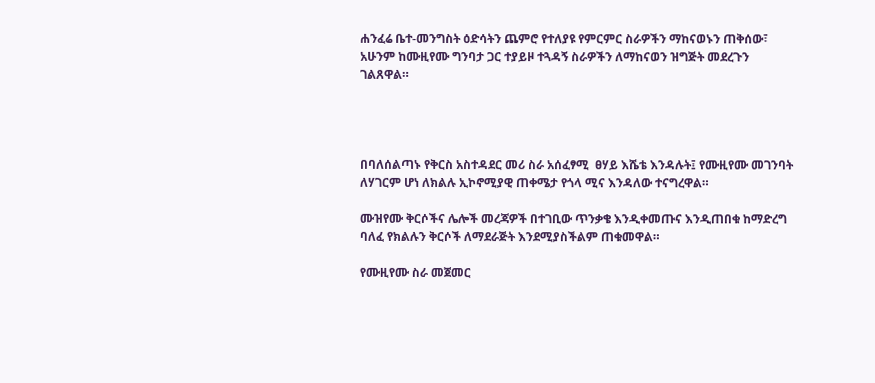ሐንፈሬ ቤተ-መንግስት ዕድሳትን ጨምሮ የተለያዩ የምርምር ስራዎችን ማከናወኑን ጠቅሰው፣ አሁንም ከሙዚየሙ ግንባታ ጋር ተያይዞ ተጓዳኝ ስራዎችን ለማከናወን ዝግጅት መደረጉን ገልጸዋል።




በባለሰልጣኑ የቅርስ አስተዳደር መሪ ስራ አሰፈፃሚ  ፀሃይ እሼቴ እንዳሉት፤ የሙዚየሙ መገንባት ለሃገርም ሆነ ለክልሉ ኢኮኖሚያዊ ጠቀሜታ የጎላ ሚና እንዳለው ተናግረዋል።

ሙዝየሙ ቅርሶችና ሌሎች መረጃዎች በተገቢው ጥንቃቄ እንዲቀመጡና እንዲጠበቁ ከማድረግ ባለፈ የክልሉን ቅርሶች ለማደራጅት እንደሚያስችልም ጠቁመዋል።

የሙዚየሙ ስራ መጀመር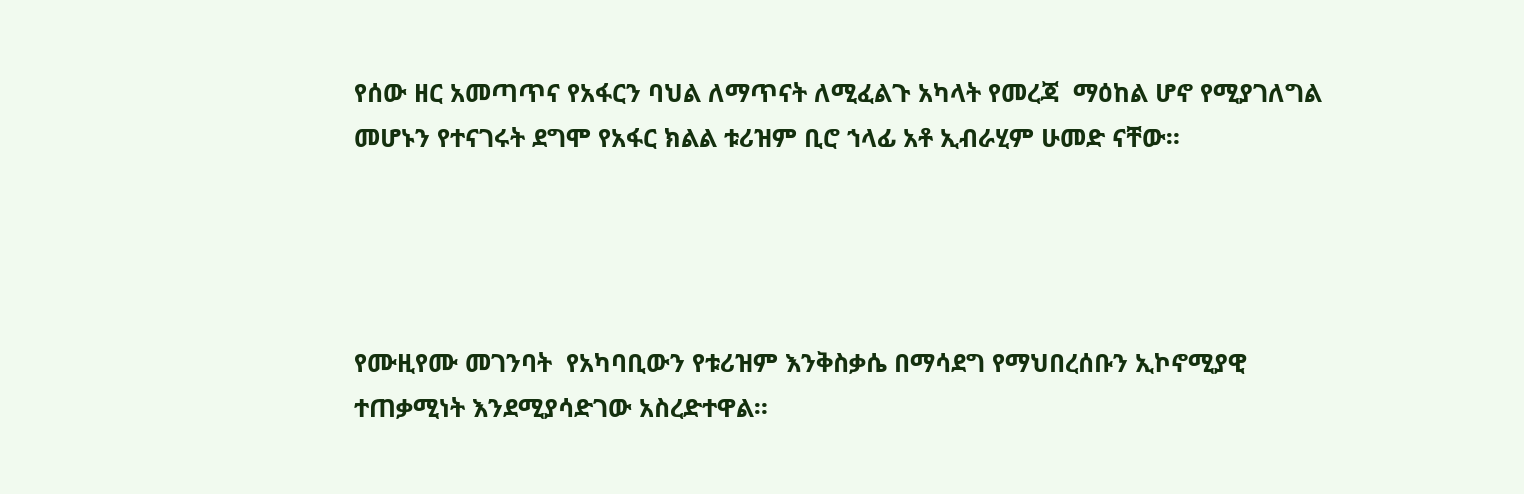የሰው ዘር አመጣጥና የአፋርን ባህል ለማጥናት ለሚፈልጉ አካላት የመረጃ  ማዕከል ሆኖ የሚያገለግል መሆኑን የተናገሩት ደግሞ የአፋር ክልል ቱሪዝም ቢሮ ኀላፊ አቶ ኢብራሂም ሁመድ ናቸው።




የሙዚየሙ መገንባት  የአካባቢውን የቱሪዝም እንቅስቃሴ በማሳደግ የማህበረሰቡን ኢኮኖሚያዊ ተጠቃሚነት እንደሚያሳድገው አስረድተዋል።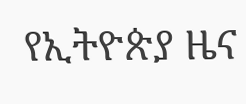የኢትዮጵያ ዜና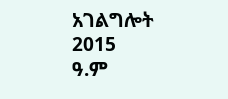አገልግሎት
2015
ዓ.ም